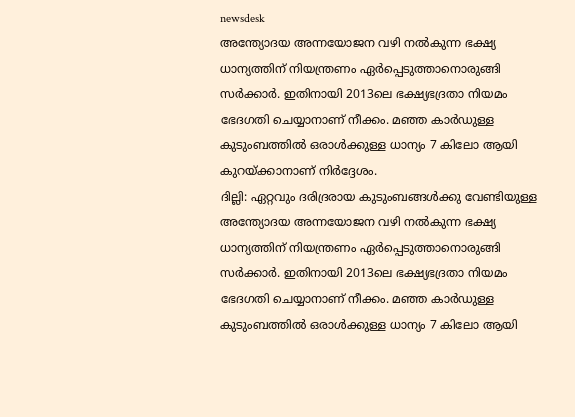newsdesk
അന്ത്യോദയ അന്നയോജന വഴി നൽകുന്ന ഭക്ഷ്യ ധാന്യത്തിന് നിയന്ത്രണം ഏർപ്പെടുത്താനൊരുങ്ങി സർക്കാർ. ഇതിനായി 2013ലെ ഭക്ഷ്യഭദ്രതാ നിയമം ഭേദഗതി ചെയ്യാനാണ് നീക്കം. മഞ്ഞ കാർഡുള്ള കുടുംബത്തിൽ ഒരാൾക്കുള്ള ധാന്യം 7 കിലോ ആയി കുറയ്ക്കാനാണ് നിർദ്ദേശം.
ദില്ലി: ഏറ്റവും ദരിദ്രരായ കുടുംബങ്ങൾക്കു വേണ്ടിയുള്ള അന്ത്യോദയ അന്നയോജന വഴി നൽകുന്ന ഭക്ഷ്യ ധാന്യത്തിന് നിയന്ത്രണം ഏർപ്പെടുത്താനൊരുങ്ങി സർക്കാർ. ഇതിനായി 2013ലെ ഭക്ഷ്യഭദ്രതാ നിയമം ഭേദഗതി ചെയ്യാനാണ് നീക്കം. മഞ്ഞ കാർഡുള്ള കുടുംബത്തിൽ ഒരാൾക്കുള്ള ധാന്യം 7 കിലോ ആയി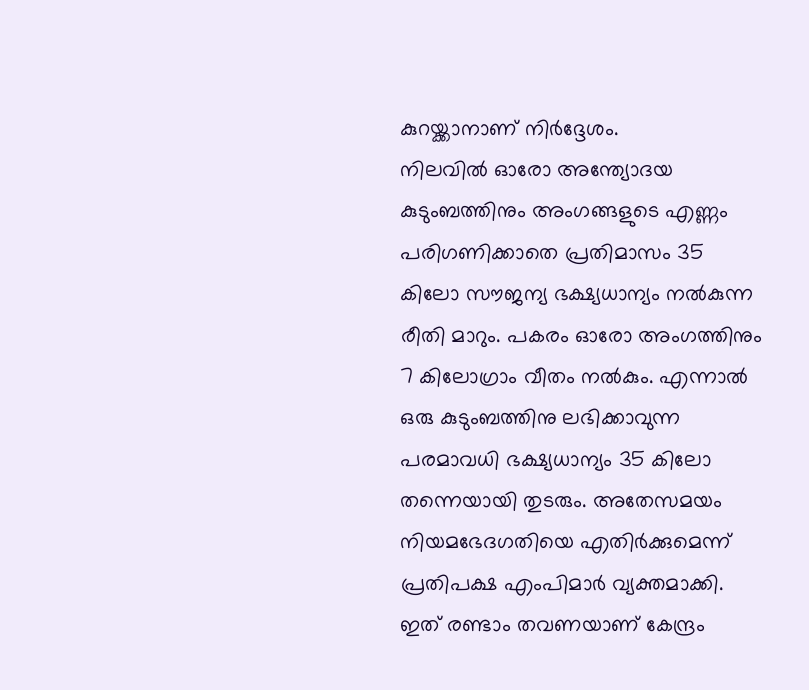കുറയ്ക്കാനാണ് നിർദ്ദേശം.
നിലവിൽ ഓരോ അന്ത്യോദയ കുടുംബത്തിനും അംഗങ്ങളുടെ എണ്ണം പരിഗണിക്കാതെ പ്രതിമാസം 35 കിലോ സൗജന്യ ഭക്ഷ്യധാന്യം നൽകുന്ന രീതി മാറും. പകരം ഓരോ അംഗത്തിനും 7 കിലോഗ്രാം വീതം നൽകും. എന്നാൽ ഒരു കുടുംബത്തിനു ലഭിക്കാവുന്ന പരമാവധി ഭക്ഷ്യധാന്യം 35 കിലോ തന്നെയായി തുടരും. അതേസമയം നിയമഭേദഗതിയെ എതിർക്കുമെന്ന് പ്രതിപക്ഷ എംപിമാർ വ്യക്തമാക്കി. ഇത് രണ്ടാം തവണയാണ് കേന്ദ്രം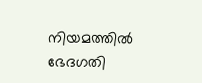നിയമത്തിൽ ഭേദഗതി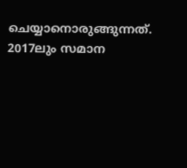ചെയ്യാനൊരുങ്ങുന്നത്. 2017ലും സമാന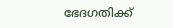ഭേദഗതിക്ക്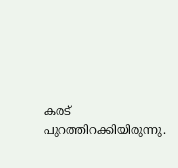കരട് പുറത്തിറക്കിയിരുന്നു.